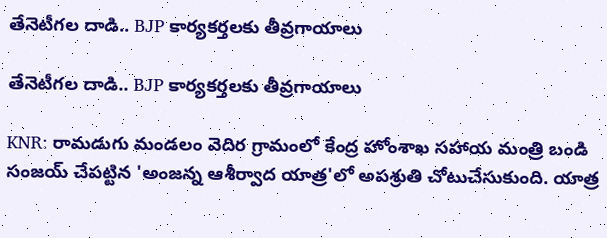తేనెటీగల దాడి.. BJP కార్యకర్తలకు తీవ్రగాయాలు

తేనెటీగల దాడి.. BJP కార్యకర్తలకు తీవ్రగాయాలు

KNR: రామడుగు మండలం వెదిర గ్రామంలో కేంద్ర హోంశాఖ సహాయ మంత్రి బండి సంజయ్ చేపట్టిన 'అంజన్న ఆశీర్వాద యాత్ర'లో అపశ్రుతి చోటుచేసుకుంది. యాత్ర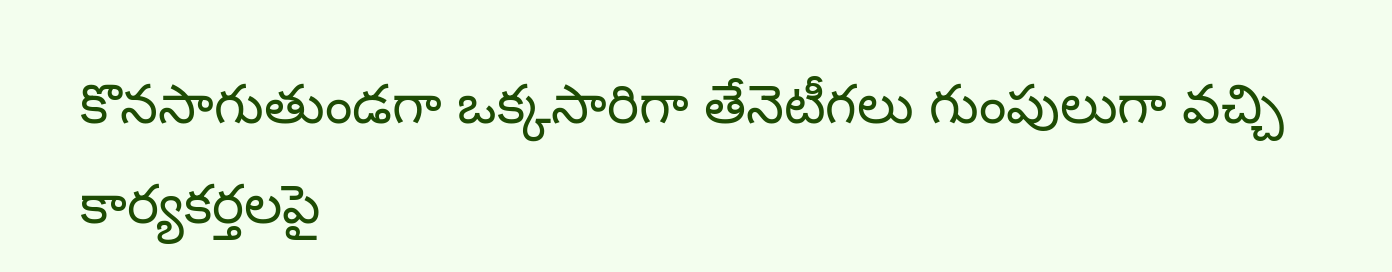కొనసాగుతుండగా ఒక్కసారిగా తేనెటీగలు గుంపులుగా వచ్చి కార్యకర్తలపై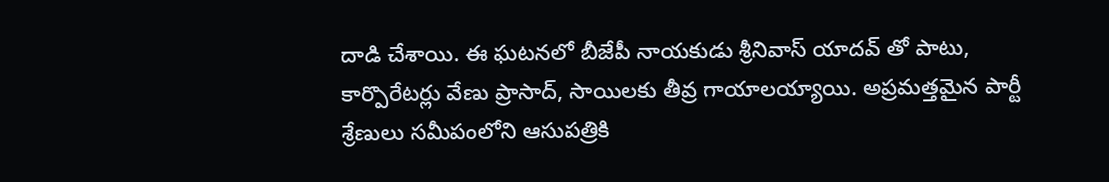దాడి చేశాయి. ఈ ఘటనలో బీజేపీ నాయకుడు శ్రీనివాస్ యాదవ్ తో పాటు, కార్పొరేటర్లు వేణు ప్రాసాద్, సాయిలకు తీవ్ర గాయాలయ్యాయి. అప్రమత్తమైన పార్టీ శ్రేణులు సమీపంలోని ఆసుపత్రికి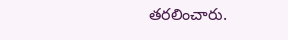తరలించారు.